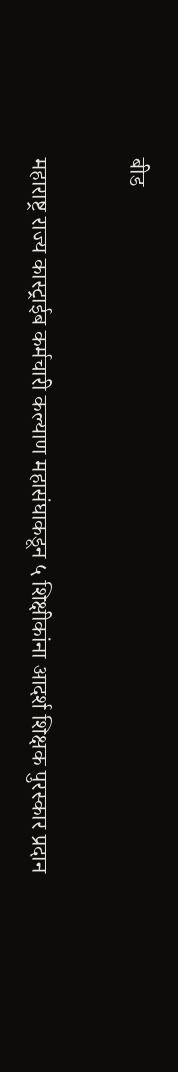बीड

महाराष्ट्र राज्य कास्ट्राईब कर्मचारी कल्याण महासंघाकडून ५ शिक्षीकांना आदर्श शिक्षक पुरस्कार प्रदान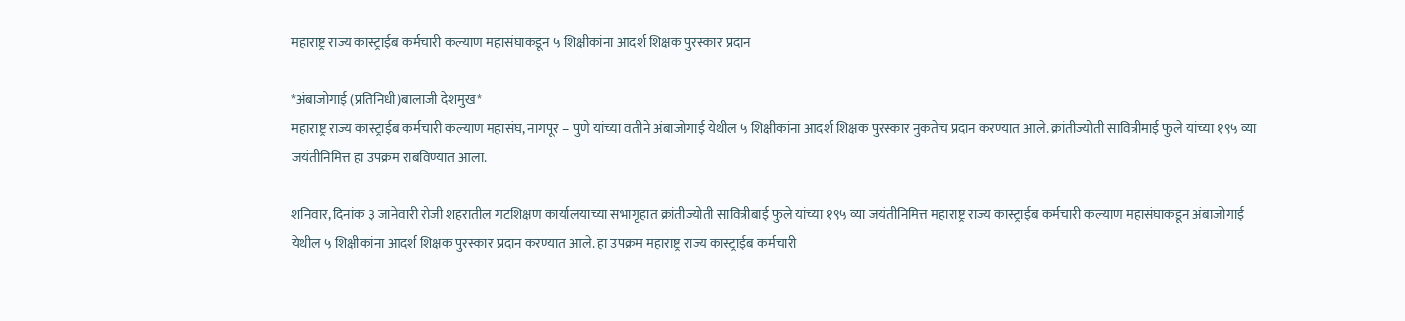महाराष्ट्र राज्य कास्ट्राईब कर्मचारी कल्याण महासंघाकडून ५ शिक्षीकांना आदर्श शिक्षक पुरस्कार प्रदान

*अंबाजोगाई (प्रतिनिधी)बालाजी देशमुख*
महाराष्ट्र राज्य कास्ट्राईब कर्मचारी कल्याण महासंघ, नागपूर – पुणे यांच्या वतीने अंबाजोगाई येथील ५ शिक्षीकांना आदर्श शिक्षक पुरस्कार नुकतेच प्रदान करण्यात आले. क्रांतीज्योती सावित्रीमाई फुले यांच्या १९५ व्या जयंतीनिमित्त हा उपक्रम राबविण्यात आला.

शनिवार, दिनांक ३ जानेवारी रोजी शहरातील गटशिक्षण कार्यालयाच्या सभागृहात क्रांतीज्योती सावित्रीबाई फुले यांच्या १९५ व्या जयंतीनिमित्त महाराष्ट्र राज्य कास्ट्राईब कर्मचारी कल्याण महासंघाकडून अंबाजोगाई येथील ५ शिक्षीकांना आदर्श शिक्षक पुरस्कार प्रदान करण्यात आले. हा उपक्रम महाराष्ट्र राज्य कास्ट्राईब कर्मचारी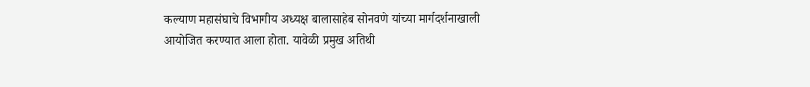कल्याण महासंघाचे विभागीय अध्यक्ष बालासाहेब सोनवणे यांच्या मार्गदर्शनाखाली आयोजित करण्यात आला होता. यावेळी प्रमुख अतिथी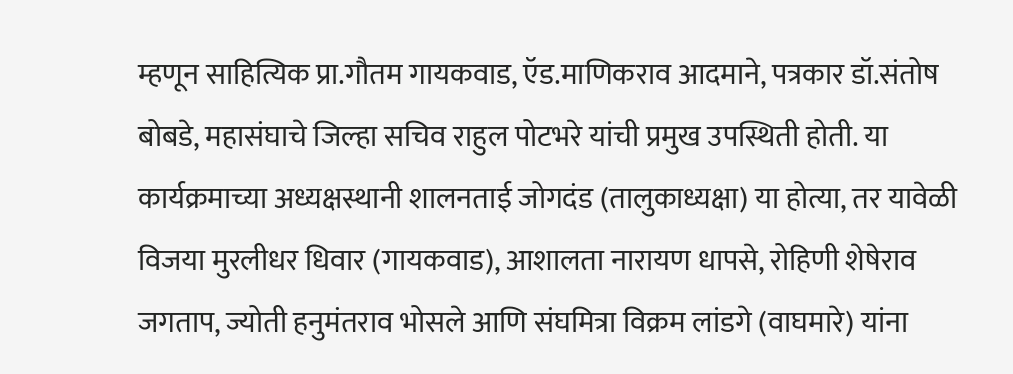म्हणून साहित्यिक प्रा.गौतम गायकवाड, ऍड.माणिकराव आदमाने, पत्रकार डॉ.संतोष बोबडे, महासंघाचे जिल्हा सचिव राहुल पोटभरे यांची प्रमुख उपस्थिती होती. या कार्यक्रमाच्या अध्यक्षस्थानी शालनताई जोगदंड (तालुकाध्यक्षा) या होत्या, तर यावेळी विजया मुरलीधर धिवार (गायकवाड), आशालता नारायण धापसे, रोहिणी शेषेराव जगताप, ज्योती हनुमंतराव भोसले आणि संघमित्रा विक्रम लांडगे (वाघमारे) यांना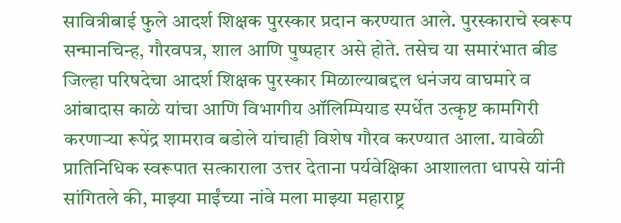सावित्रीबाई फुले आदर्श शिक्षक पुरस्कार प्रदान करण्यात आले. पुरस्काराचे स्वरूप सन्मानचिन्ह, गौरवपत्र, शाल आणि पुष्पहार असे होते. तसेच या समारंभात बीड जिल्हा परिषदेचा आदर्श शिक्षक पुरस्कार मिळाल्याबद्दल धनंजय वाघमारे व आंबादास काळे यांचा आणि विभागीय ऑलिम्पियाड स्पर्धेत उत्कृष्ट कामगिरी करणाऱ्या रूपेंद्र शामराव बडोले यांचाही विशेष गौरव करण्यात आला. यावेळी प्रातिनिधिक स्वरूपात सत्काराला उत्तर देताना पर्यवेक्षिका आशालता धापसे यांनी सांगितले की, माझ्या माईंच्या नांवे मला माझ्या महाराष्ट्र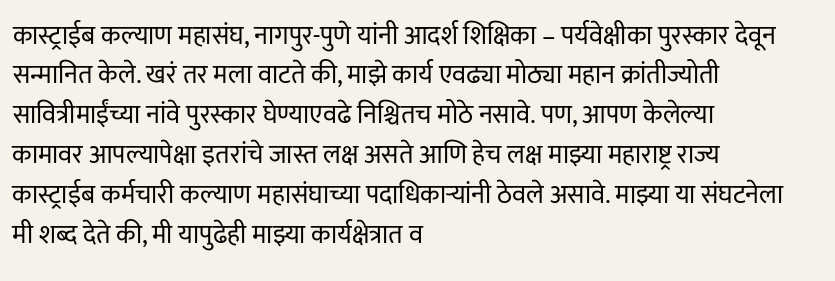कास्ट्राईब कल्याण महासंघ, नागपुर-पुणे यांनी आदर्श शिक्षिका – पर्यवेक्षीका पुरस्कार देवून सन्मानित केले. खरं तर मला वाटते की, माझे कार्य एवढ्या मोठ्या महान क्रांतीज्योती सावित्रीमाईंच्या नांवे पुरस्कार घेण्याएवढे निश्चितच मोठे नसावे. पण, आपण केलेल्या कामावर आपल्यापेक्षा इतरांचे जास्त लक्ष असते आणि हेच लक्ष माझ्या महाराष्ट्र राज्य कास्ट्राईब कर्मचारी कल्याण महासंघाच्या पदाधिकाऱ्यांनी ठेवले असावे. माझ्या या संघटनेला मी शब्द देते की, मी यापुढेही माझ्या कार्यक्षेत्रात व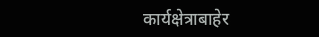कार्यक्षेत्राबाहेर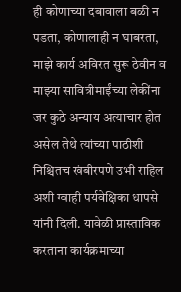ही कोणाच्या दबावाला बळी न पडता, कोणालाही न घाबरता, माझे कार्य अविरत सुरू ठेवीन व माझ्या सावित्रीमाईंच्या लेकींना जर कुठे अन्याय अत्याचार होत असेल तेथे त्यांच्या पाठीशी निश्चितच खंबीरपणे उभी राहिल अशी ग्वाही पर्यवेक्षिका धापसे यांनी दिली. यावेळी प्रास्ताविक करताना कार्यक्रमाच्या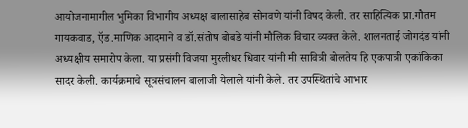आयोजनामागील भुमिका विभागीय अध्यक्ष बालासाहेब सोनवणे यांनी विषद केली. तर साहित्यिक प्रा.गौतम गायकवाड, ऍड.माणिक आदमाने व डॉ.संतोष बोबडे यांनी मौलिक विचार व्यक्त केले. शालनताई जोगदंड यांनी अध्यक्षीय समारोप केला. या प्रसंगी विजया मुरलीधर धिवार यांनी मी सावित्री बोलतेय हि एकपात्री एकांकिका सादर केली. कार्यक्रमाचे सूत्रसंचालन बालाजी येलाले यांनी केले. तर उपस्थितांचे आभार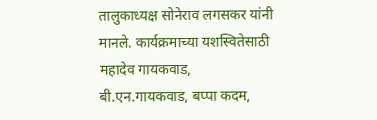तालुकाध्यक्ष सोनेराव लगसकर यांनी मानले. कार्यक्रमाच्या यशस्वितेसाठी महादेव गायकवाड, बी.एन.गायकवाड, बप्पा कदम,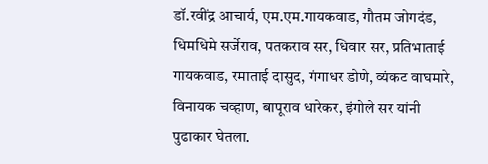डॉ.रवींद्र आचार्य, एम.एम.गायकवाड, गौतम जोगदंड, धिमधिमे सर्जेराव, पतकराव सर, धिवार सर, प्रतिभाताई गायकवाड, रमाताई दासुद, गंगाधर डोणे, व्यंकट वाघमारे, विनायक चव्हाण, बापूराव धारेकर, इंगोले सर यांनी पुढाकार घेतला.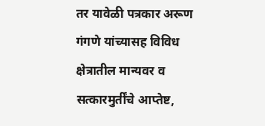तर यावेळी पत्रकार अरूण गंगणे यांच्यासह विविध क्षेत्रातील मान्यवर व सत्कारमुर्तींचे आप्तेष्ट,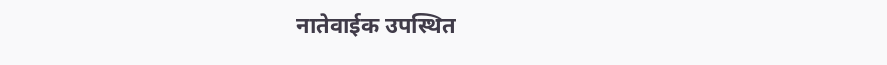नातेवाईक उपस्थित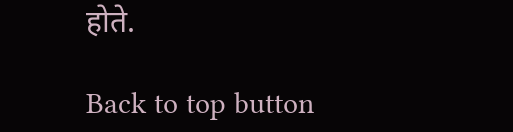होते.

Back to top button